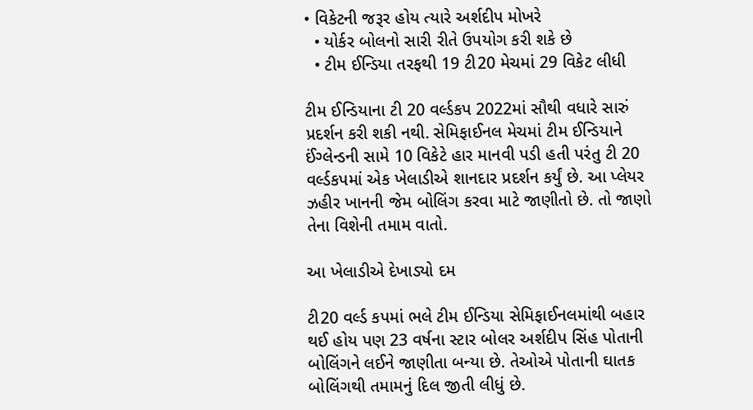• વિકેટની જરૂર હોય ત્યારે અર્શદીપ મોખરે
  • યોર્કર બોલનો સારી રીતે ઉપયોગ કરી શકે છે
  • ટીમ ઈન્ડિયા તરફથી 19 ટી20 મેચમાં 29 વિકેટ લીધી

ટીમ ઈન્ડિયાના ટી 20 વર્લ્ડકપ 2022માં સૌથી વધારે સારું પ્રદર્શન કરી શકી નથી. સેમિફાઈનલ મેચમાં ટીમ ઈન્ડિયાને ઈંગ્લેન્ડની સામે 10 વિકેટે હાર માનવી પડી હતી પરંતુ ટી 20 વર્લ્ડકપમાં એક ખેલાડીએ શાનદાર પ્રદર્શન કર્યું છે. આ પ્લેયર ઝહીર ખાનની જેમ બોલિંગ કરવા માટે જાણીતો છે. તો જાણો તેના વિશેની તમામ વાતો.

આ ખેલાડીએ દેખાડ્યો દમ

ટી20 વર્લ્ડ કપમાં ભલે ટીમ ઈન્ડિયા સેમિફાઈનલમાંથી બહાર થઈ હોય પણ 23 વર્ષના સ્ટાર બોલર અર્શદીપ સિંહ પોતાની બોલિંગને લઈને જાણીતા બન્યા છે. તેઓએ પોતાની ઘાતક બોલિંગથી તમામનું દિલ જીતી લીધું છે.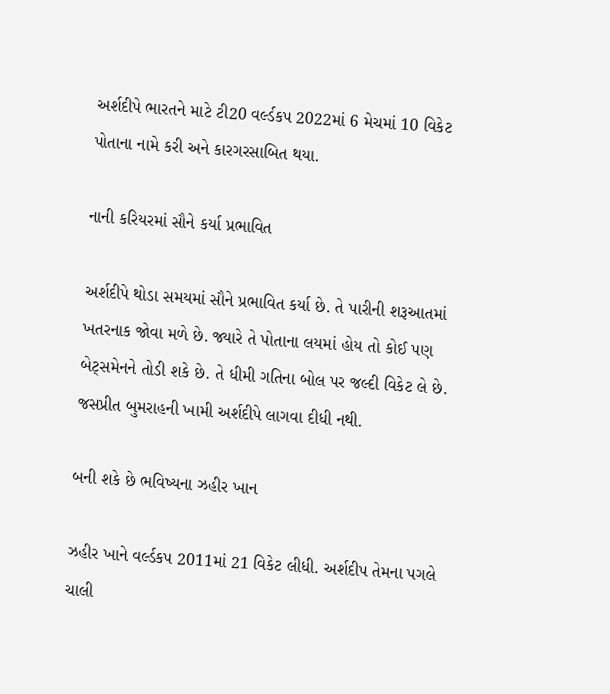અર્શદીપે ભારતને માટે ટી20 વર્લ્ડકપ 2022માં 6 મેચમાં 10 વિકેટ પોતાના નામે કરી અને કારગરસાબિત થયા.

નાની કરિયરમાં સૌને કર્યા પ્રભાવિત

અર્શદીપે થોડા સમયમાં સૌને પ્રભાવિત કર્યા છે. તે પારીની શરૂઆતમાં ખતરનાક જોવા મળે છે. જ્યારે તે પોતાના લયમાં હોય તો કોઈ પણ બેટ્સમેનને તોડી શકે છે. તે ધીમી ગતિના બોલ પર જલ્દી વિકેટ લે છે. જસપ્રીત બુમરાહની ખામી અર્શદીપે લાગવા દીધી નથી.

બની શકે છે ભવિષ્યના ઝહીર ખાન

ઝહીર ખાને વર્લ્ડકપ 2011માં 21 વિકેટ લીધી. અર્શદીપ તેમના પગલે ચાલી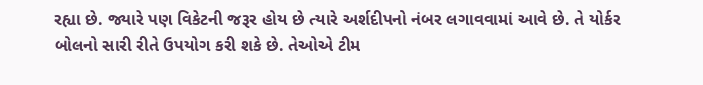રહ્યા છે. જ્યારે પણ વિકેટની જરૂર હોય છે ત્યારે અર્શદીપનો નંબર લગાવવામાં આવે છે. તે યોર્કર બોલનો સારી રીતે ઉપયોગ કરી શકે છે. તેઓએ ટીમ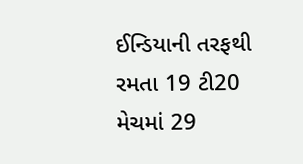ઈન્ડિયાની તરફથી રમતા 19 ટી20 મેચમાં 29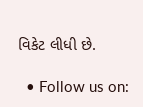વિકેટ લીધી છે.

  • Follow us on: